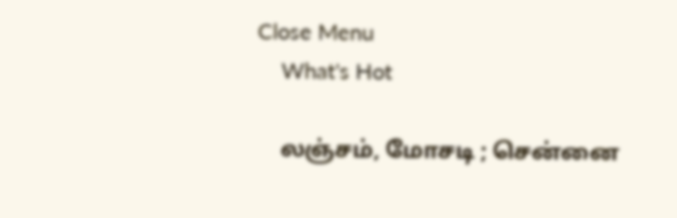Close Menu
    What's Hot

    லஞ்சம், மோசடி ; சென்னை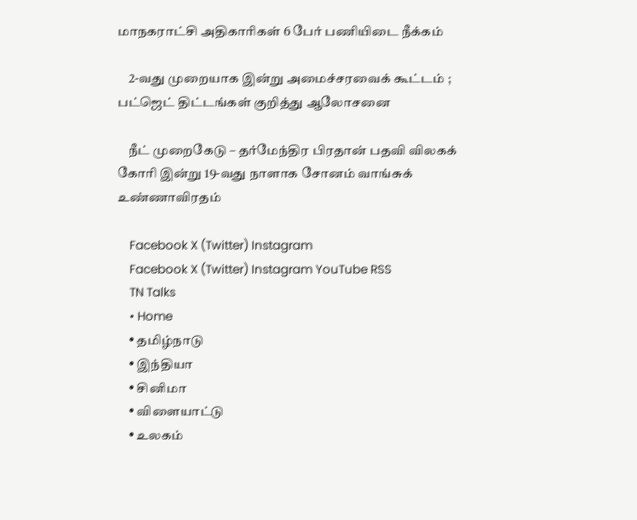மாநகராட்சி அதிகாரிகள் 6 பேர் பணியிடை நீக்கம்

    2-வது முறையாக இன்று அமைச்சரவைக் கூட்டம் ; பட்ஜெட் திட்டங்கள் குறித்து ஆலோசனை

    நீட் முறைகேடு – தர்மேந்திர பிரதான் பதவி விலகக் கோரி இன்று 19-வது நாளாக சோனம் வாங்சுக்  உண்ணாவிரதம்

    Facebook X (Twitter) Instagram
    Facebook X (Twitter) Instagram YouTube RSS
    TN Talks
    • Home
    • தமிழ்நாடு
    • இந்தியா
    • சினிமா
    • விளையாட்டு
    • உலகம்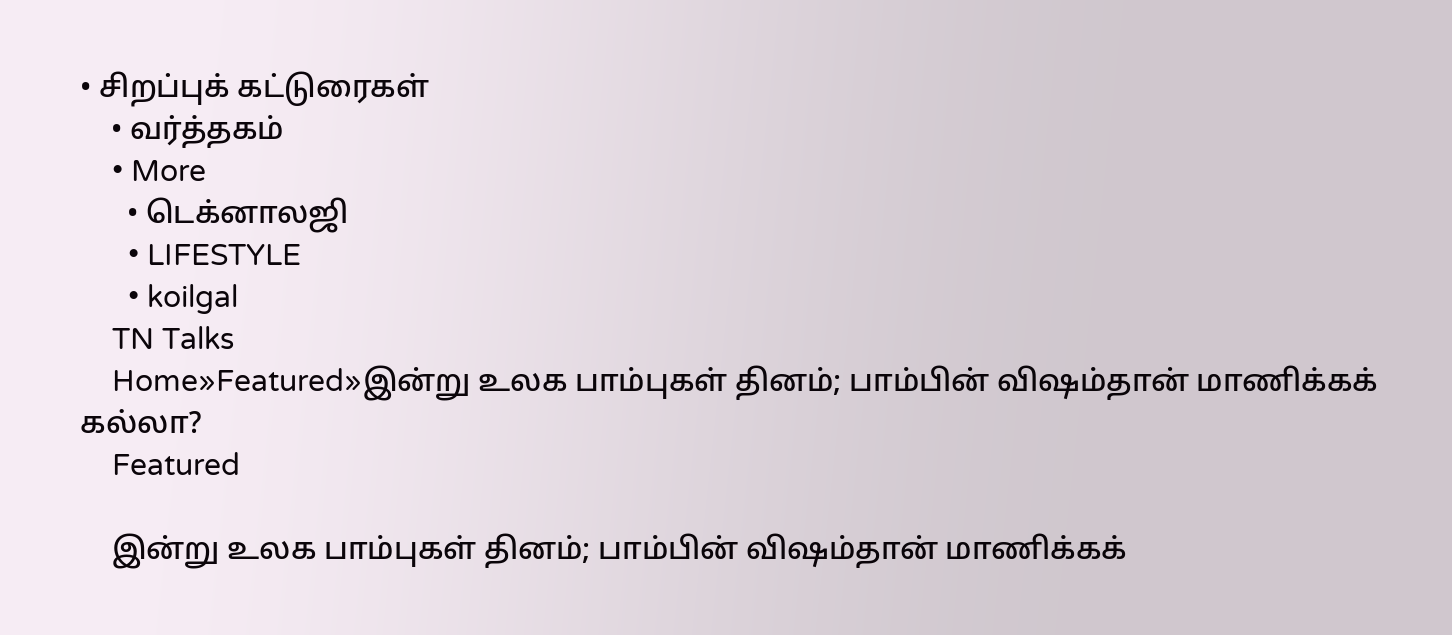• சிறப்புக் கட்டுரைகள்
    • வர்த்தகம்
    • More
      • டெக்னாலஜி
      • LIFESTYLE
      • koilgal
    TN Talks
    Home»Featured»இன்று உலக பாம்புகள் தினம்; பாம்பின் விஷம்தான் மாணிக்கக் கல்லா?
    Featured

    இன்று உலக பாம்புகள் தினம்; பாம்பின் விஷம்தான் மாணிக்கக்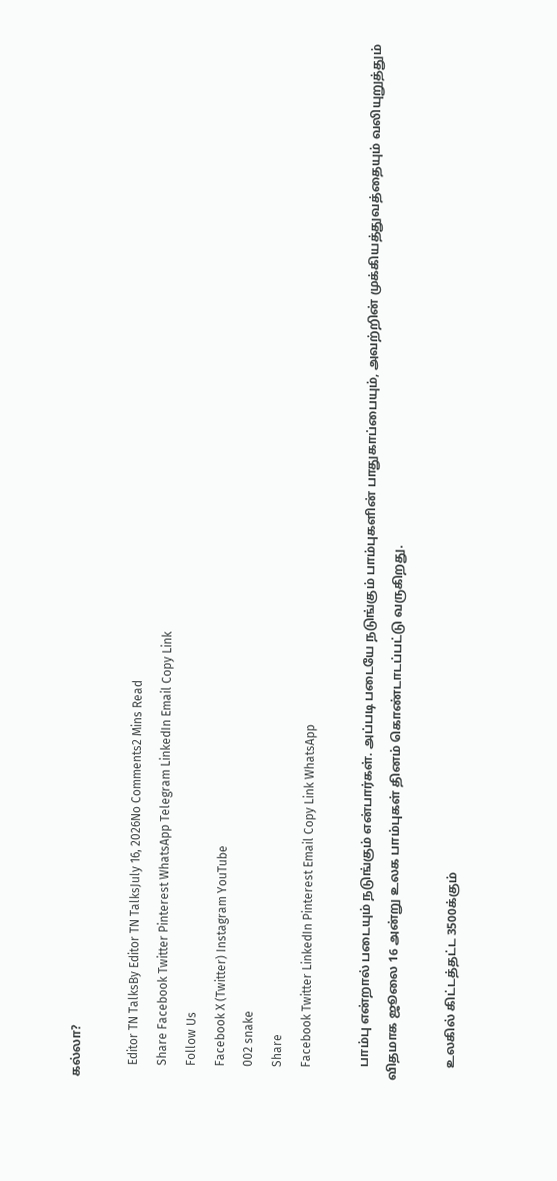கல்லா?

    Editor TN TalksBy Editor TN TalksJuly 16, 2026No Comments2 Mins Read
    Share Facebook Twitter Pinterest WhatsApp Telegram LinkedIn Email Copy Link
    Follow Us
    Facebook X (Twitter) Instagram YouTube
    002 snake
    Share
    Facebook Twitter LinkedIn Pinterest Email Copy Link WhatsApp

    பாம்பு என்றால் படையும் நடுங்கும் என்பார்கள். அப்படி படையே நடுங்கும் பாம்புகளின் பாதுகாப்பையும், அவற்றின் முக்கியத்துவத்தையும் வலியுறுத்தும் விதமாக ஜூலை 16 அன்று உலக பாம்புகள் தினம் கொண்டாடப்பட்டு வருகிறது.

    உலகில் கிட்டத்தட்ட 3500க்கும்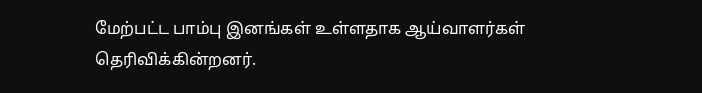மேற்பட்ட பாம்பு இனங்கள் உள்ளதாக ஆய்வாளர்கள் தெரிவிக்கின்றனர்.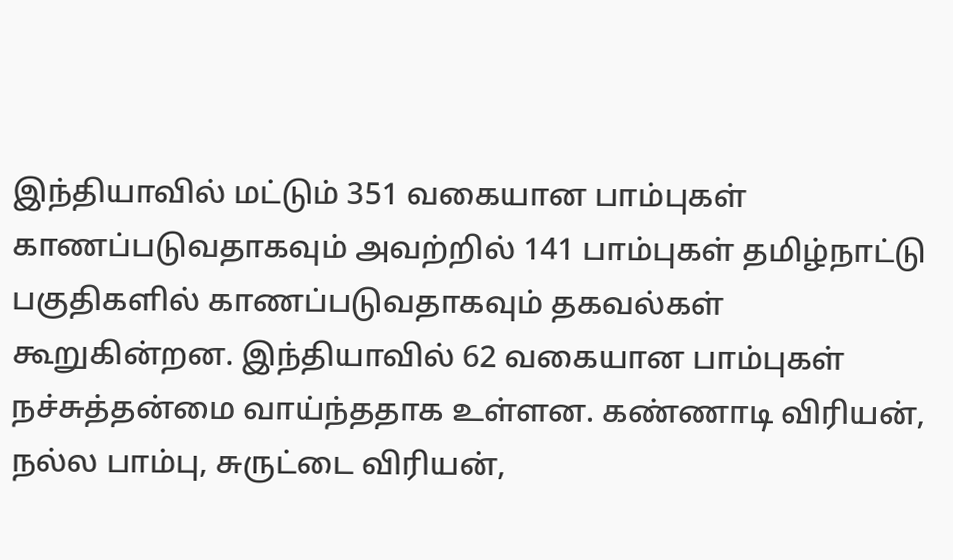இந்தியாவில் மட்டும் 351 வகையான பாம்புகள் காணப்படுவதாகவும் அவற்றில் 141 பாம்புகள் தமிழ்நாட்டு பகுதிகளில் காணப்படுவதாகவும் தகவல்கள் கூறுகின்றன. இந்தியாவில் 62 வகையான பாம்புகள் நச்சுத்தன்மை வாய்ந்ததாக உள்ளன. கண்ணாடி விரியன், நல்ல பாம்பு, சுருட்டை விரியன்,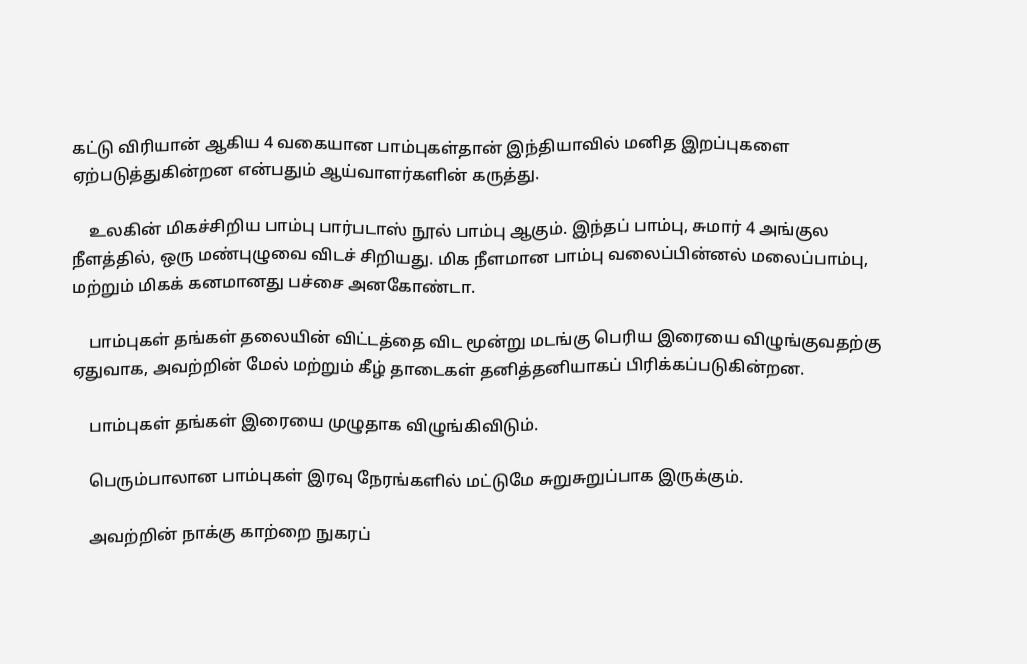கட்டு விரியான் ஆகிய 4 வகையான பாம்புகள்தான் இந்தியாவில் மனித இறப்புகளை ஏற்படுத்துகின்றன என்பதும் ஆய்வாளர்களின் கருத்து.

    உலகின் மிகச்சிறிய பாம்பு பார்படாஸ் நூல் பாம்பு ஆகும். இந்தப் பாம்பு, சுமார் 4 அங்குல நீளத்தில், ஒரு மண்புழுவை விடச் சிறியது. மிக நீளமான பாம்பு வலைப்பின்னல் மலைப்பாம்பு, மற்றும் மிகக் கனமானது பச்சை அனகோண்டா.

    பாம்புகள் தங்கள் தலையின் விட்டத்தை விட மூன்று மடங்கு பெரிய இரையை விழுங்குவதற்கு ஏதுவாக, அவற்றின் மேல் மற்றும் கீழ் தாடைகள் தனித்தனியாகப் பிரிக்கப்படுகின்றன.

    பாம்புகள் தங்கள் இரையை முழுதாக விழுங்கிவிடும்.

    பெரும்பாலான பாம்புகள் இரவு நேரங்களில் மட்டுமே சுறுசுறுப்பாக இருக்கும்.

    அவற்றின் நாக்கு காற்றை நுகரப்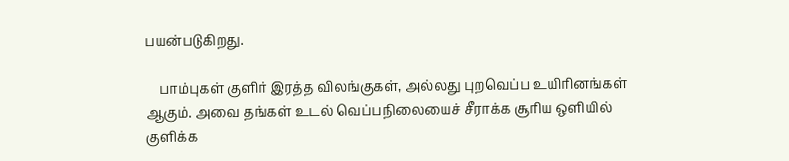பயன்படுகிறது.

    பாம்புகள் குளிர் இரத்த விலங்குகள், அல்லது புறவெப்ப உயிரினங்கள் ஆகும். அவை தங்கள் உடல் வெப்பநிலையைச் சீராக்க சூரிய ஒளியில் குளிக்க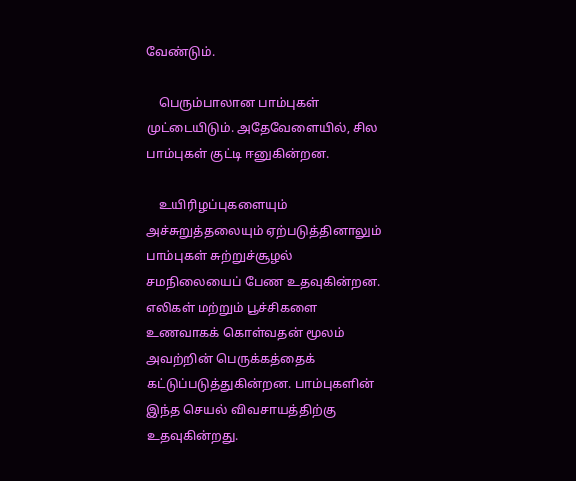வேண்டும்.

    பெரும்பாலான பாம்புகள் முட்டையிடும். அதேவேளையில், சில பாம்புகள் குட்டி ஈனுகின்றன.

    உயிரிழப்புகளையும் அச்சுறுத்தலையும் ஏற்படுத்தினாலும் பாம்புகள் சுற்றுச்சூழல் சமநிலையைப் பேண உதவுகின்றன. எலிகள் மற்றும் பூச்சிகளை உணவாகக் கொள்வதன் மூலம் அவற்றின் பெருக்கத்தைக் கட்டுப்படுத்துகின்றன. பாம்புகளின் இந்த செயல் விவசாயத்திற்கு உதவுகின்றது.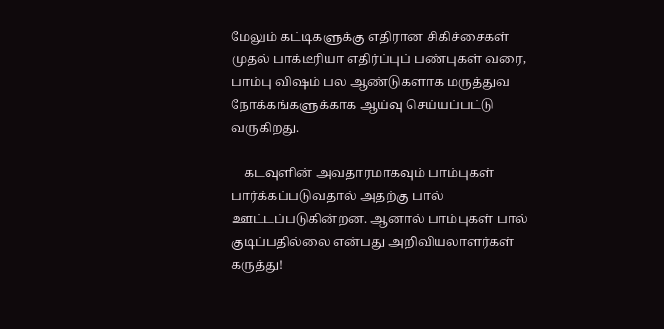மேலும் கட்டிகளுக்கு எதிரான சிகிச்சைகள் முதல் பாக்டீரியா எதிர்ப்புப் பண்புகள் வரை, பாம்பு விஷம் பல ஆண்டுகளாக மருத்துவ நோக்கங்களுக்காக ஆய்வு செய்யப்பட்டு வருகிறது.

    கடவுளின் அவதாரமாகவும் பாம்புகள் பார்க்கப்படுவதால் அதற்கு பால் ஊட்டப்படுகின்றன. ஆனால் பாம்புகள் பால் குடிப்பதில்லை என்பது அறிவியலாளர்கள் கருத்து!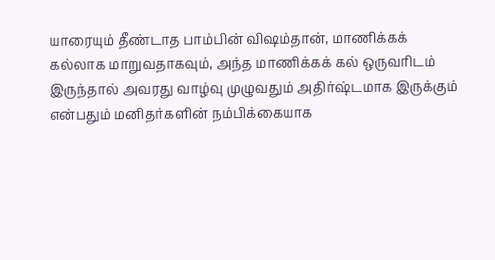யாரையும் தீண்டாத பாம்பின் விஷம்தான், மாணிக்கக் கல்லாக மாறுவதாகவும், அந்த மாணிக்கக் கல் ஒருவரிடம் இருந்தால் அவரது வாழ்வு முழுவதும் அதிர்ஷ்டமாக இருக்கும் என்பதும் மனிதர்களின் நம்பிக்கையாக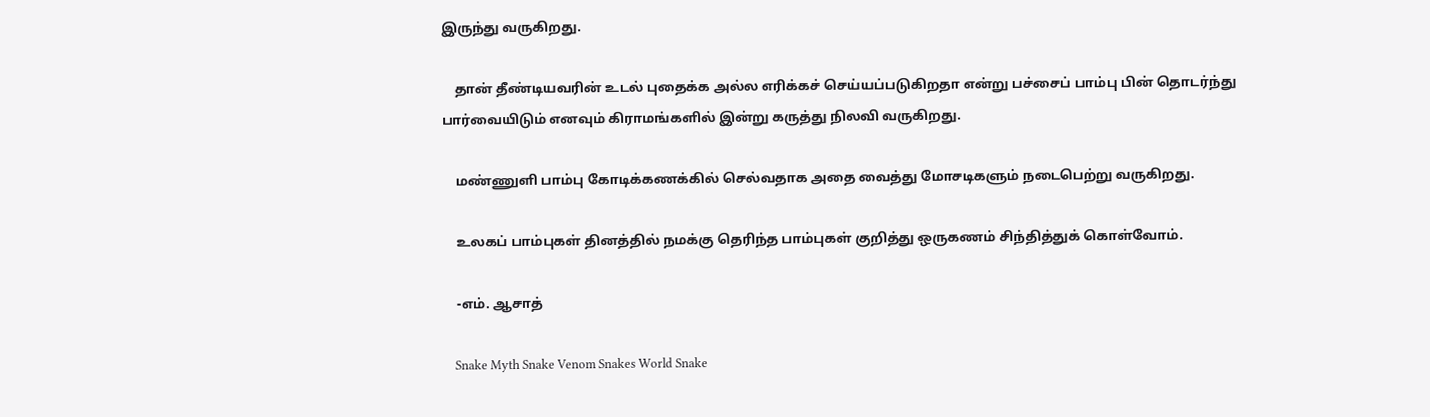இருந்து வருகிறது.

    தான் தீண்டியவரின் உடல் புதைக்க அல்ல எரிக்கச் செய்யப்படுகிறதா என்று பச்சைப் பாம்பு பின் தொடர்ந்து பார்வையிடும் எனவும் கிராமங்களில் இன்று கருத்து நிலவி வருகிறது.

    மண்ணுளி பாம்பு கோடிக்கணக்கில் செல்வதாக அதை வைத்து மோசடிகளும் நடைபெற்று வருகிறது.

    உலகப் பாம்புகள் தினத்தில் நமக்கு தெரிந்த பாம்புகள் குறித்து ஒருகணம் சிந்தித்துக் கொள்வோம்.

    -எம். ஆசாத்

    Snake Myth Snake Venom Snakes World Snake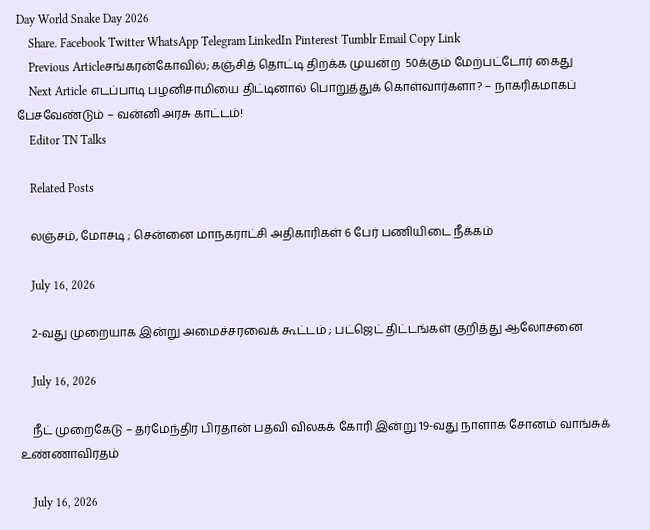Day World Snake Day 2026
    Share. Facebook Twitter WhatsApp Telegram LinkedIn Pinterest Tumblr Email Copy Link
    Previous Articleசங்கரன்கோவில்; கஞ்சித் தொட்டி திறக்க முயன்ற  50க்கும் மேற்பட்டோர் கைது
    Next Article எடப்பாடி பழனிசாமியை திட்டினால் பொறுத்துக் கொள்வார்களா? – நாகரிகமாகப் பேசவேண்டும் – வன்னி அரசு காட்டம்!
    Editor TN Talks

    Related Posts

    லஞ்சம், மோசடி ; சென்னை மாநகராட்சி அதிகாரிகள் 6 பேர் பணியிடை நீக்கம்

    July 16, 2026

    2-வது முறையாக இன்று அமைச்சரவைக் கூட்டம் ; பட்ஜெட் திட்டங்கள் குறித்து ஆலோசனை

    July 16, 2026

    நீட் முறைகேடு – தர்மேந்திர பிரதான் பதவி விலகக் கோரி இன்று 19-வது நாளாக சோனம் வாங்சுக்  உண்ணாவிரதம்

    July 16, 2026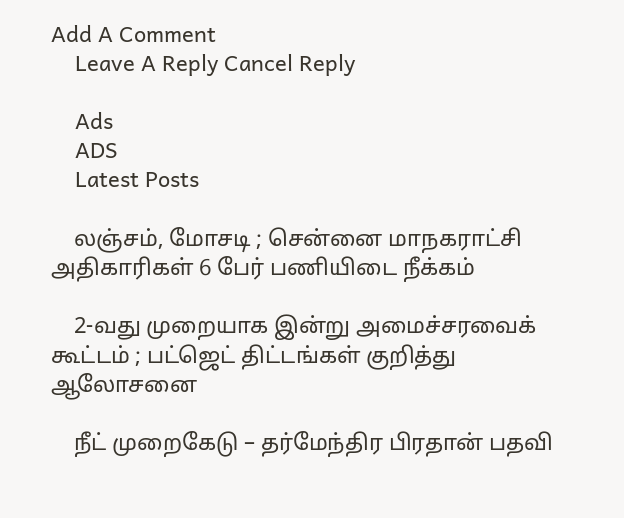Add A Comment
    Leave A Reply Cancel Reply

    Ads
    ADS
    Latest Posts

    லஞ்சம், மோசடி ; சென்னை மாநகராட்சி அதிகாரிகள் 6 பேர் பணியிடை நீக்கம்

    2-வது முறையாக இன்று அமைச்சரவைக் கூட்டம் ; பட்ஜெட் திட்டங்கள் குறித்து ஆலோசனை

    நீட் முறைகேடு – தர்மேந்திர பிரதான் பதவி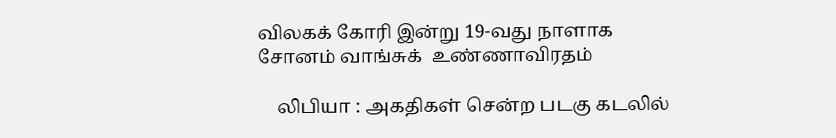விலகக் கோரி இன்று 19-வது நாளாக சோனம் வாங்சுக்  உண்ணாவிரதம்

    லிபியா : அகதிகள் சென்ற படகு கடலில்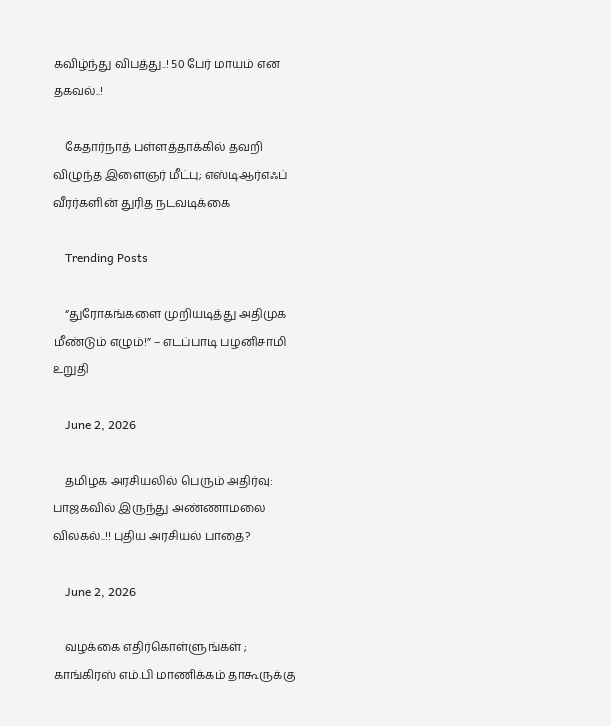கவிழ்ந்து விபத்து..! 50 பேர் மாயம் என தகவல்..!

    கேதார்நாத் பள்ளத்தாக்கில் தவறி விழுந்த இளைஞர் மீட்பு; எஸ்டிஆர்எஃப் வீரர்களின் துரித நடவடிக்கை

    Trending Posts

    “துரோகங்களை முறியடித்து அதிமுக மீண்டும் எழும்!” – எடப்பாடி பழனிசாமி  உறுதி

    June 2, 2026

    தமிழக அரசியலில் பெரும் அதிர்வு: பாஜகவில் இருந்து அண்ணாமலை விலகல்..!! புதிய அரசியல் பாதை?

    June 2, 2026

    வழக்கை எதிர்கொள்ளுங்கள் ; காங்கிரஸ் எம்.பி மாணிக்கம் தாகூருக்கு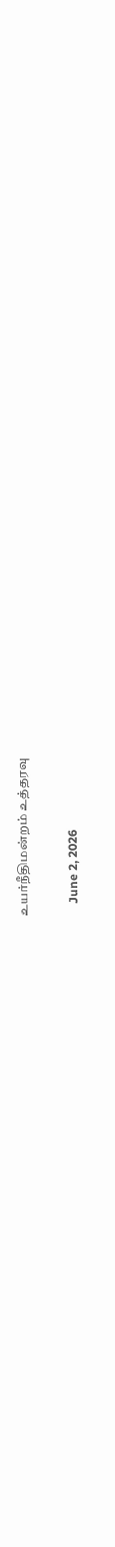உயர்நீதிமன்றம் உத்தரவு

    June 2, 2026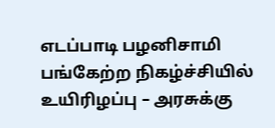எடப்பாடி பழனிசாமி பங்கேற்ற நிகழ்ச்சியில் உயிரிழப்பு – அரசுக்கு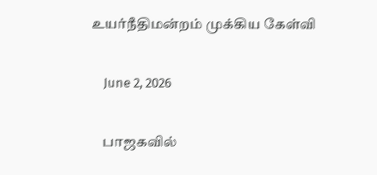உயர்நீதிமன்றம் முக்கிய கேள்வி

    June 2, 2026

    பாஜகவில்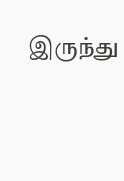இருந்து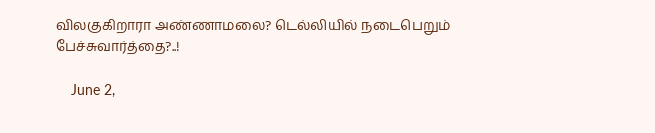விலகுகிறாரா அண்ணாமலை? டெல்லியில் நடைபெறும் பேச்சுவார்த்தை?..!

    June 2,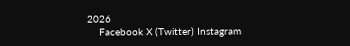2026
    Facebook X (Twitter) Instagram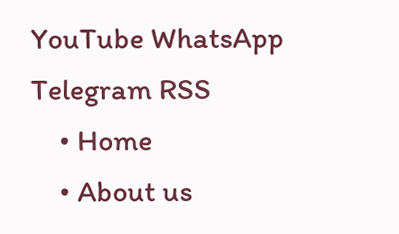YouTube WhatsApp Telegram RSS
    • Home
    • About us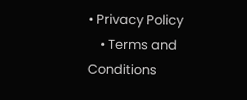• Privacy Policy
    • Terms and Conditions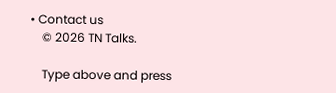• Contact us
    © 2026 TN Talks.

    Type above and press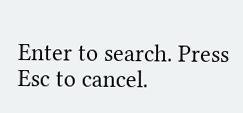Enter to search. Press Esc to cancel.